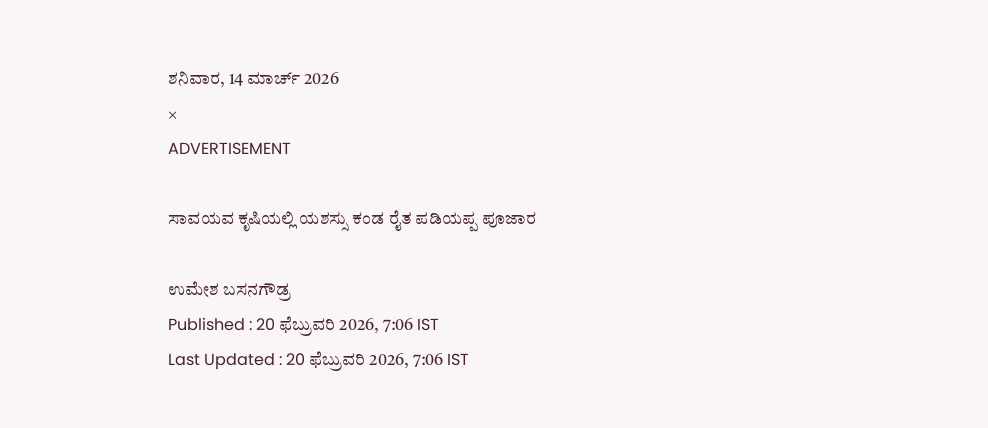ಶನಿವಾರ, 14 ಮಾರ್ಚ್ 2026
×
ADVERTISEMENT

ಸಾವಯವ ಕೃಷಿಯಲ್ಲಿ ಯಶಸ್ಸು ಕಂಡ ರೈತ ಪಡಿಯಪ್ಪ ಪೂಜಾರ

ಉಮೇಶ ಬಸನಗೌಡ್ರ
Published : 20 ಫೆಬ್ರುವರಿ 2026, 7:06 IST
Last Updated : 20 ಫೆಬ್ರುವರಿ 2026, 7:06 IST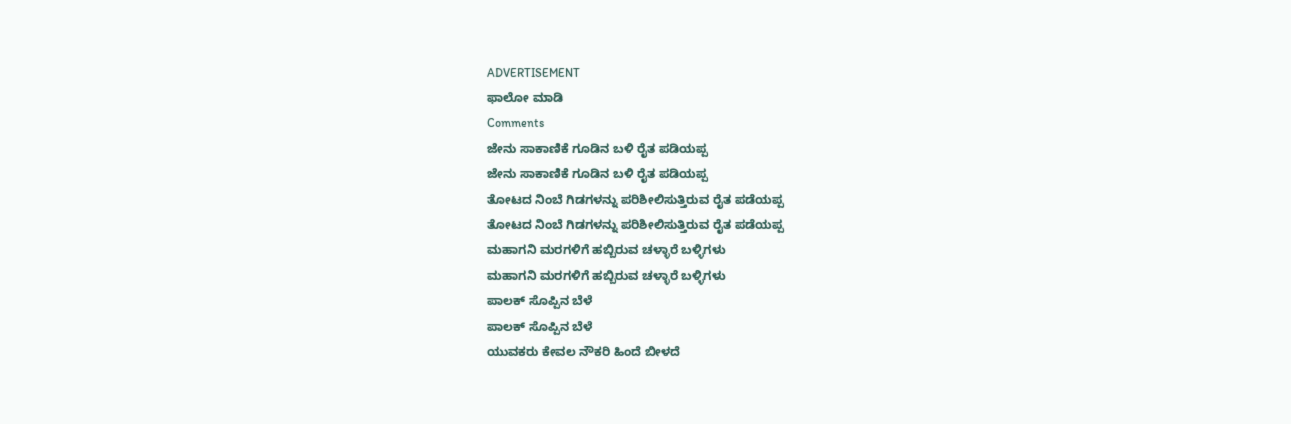ADVERTISEMENT
ಫಾಲೋ ಮಾಡಿ
Comments
ಜೇನು ಸಾಕಾಣಿಕೆ ಗೂಡಿನ ಬಳಿ ರೈತ ಪಡಿಯಪ್ಪ
ಜೇನು ಸಾಕಾಣಿಕೆ ಗೂಡಿನ ಬಳಿ ರೈತ ಪಡಿಯಪ್ಪ
ತೋಟದ ನಿಂಬೆ ಗಿಡಗಳನ್ನು ಪರಿಶೀಲಿಸುತ್ತಿರುವ ರೈತ ಪಡೆಯಪ್ಪ
ತೋಟದ ನಿಂಬೆ ಗಿಡಗಳನ್ನು ಪರಿಶೀಲಿಸುತ್ತಿರುವ ರೈತ ಪಡೆಯಪ್ಪ
ಮಹಾಗನಿ ಮರಗಳಿಗೆ ಹಬ್ಬಿರುವ ಚಳ್ಳಾರೆ ಬಳ್ಳಿಗಳು
ಮಹಾಗನಿ ಮರಗಳಿಗೆ ಹಬ್ಬಿರುವ ಚಳ್ಳಾರೆ ಬಳ್ಳಿಗಳು
ಪಾಲಕ್ ಸೊಪ್ಪಿನ ಬೆಳೆ
ಪಾಲಕ್ ಸೊಪ್ಪಿನ ಬೆಳೆ
ಯುವಕರು ಕೇವಲ ನೌಕರಿ ಹಿಂದೆ ಬೀಳದೆ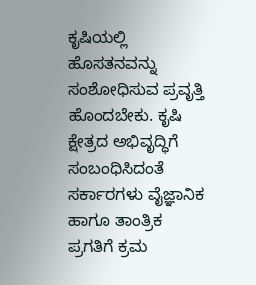ಕೃಷಿಯಲ್ಲಿ ಹೊಸತನವನ್ನು ಸಂಶೋಧಿಸುವ ಪ್ರವೃತ್ತಿ ಹೊಂದಬೇಕು. ಕೃಷಿ ಕ್ಷೇತ್ರದ ಅಭಿವೃದ್ಧಿಗೆ ಸಂಬಂಧಿಸಿದಂತೆ ಸರ್ಕಾರಗಳು ವೈಜ್ಞಾನಿಕ ಹಾಗೂ ತಾಂತ್ರಿಕ ಪ್ರಗತಿಗೆ ಕ್ರಮ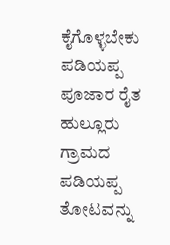ಕೈಗೊಳ್ಳಬೇಕು
ಪಡಿಯಪ್ಪ ಪೂಜಾರ ರೈತ
ಹುಲ್ಲೂರು ಗ್ರಾಮದ ಪಡಿಯಪ್ಪ ತೋಟವನ್ನು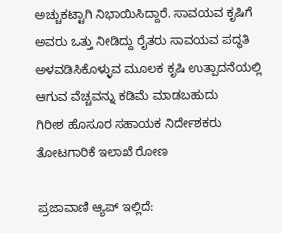ಅಚ್ಚುಕಟ್ಟಾಗಿ ನಿಭಾಯಿಸಿದ್ದಾರೆ. ಸಾವಯವ ಕೃಷಿಗೆ ಅವರು ಒತ್ತು ನೀಡಿದ್ದು ರೈತರು ಸಾವಯವ ಪದ್ಧತಿ ಅಳವಡಿಸಿಕೊಳ್ಳುವ ಮೂಲಕ ಕೃಷಿ ಉತ್ಪಾದನೆಯಲ್ಲಿ ಆಗುವ ವೆಚ್ಚವನ್ನು ಕಡಿಮೆ ಮಾಡಬಹುದು
ಗಿರೀಶ ಹೊಸೂರ ಸಹಾಯಕ ನಿರ್ದೇಶಕರು ತೋಟಗಾರಿಕೆ ಇಲಾಖೆ ರೋಣ

ಪ್ರಜಾವಾಣಿ ಆ್ಯಪ್ ಇಲ್ಲಿದೆ: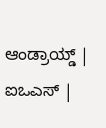ಆಂಡ್ರಾಯ್ಡ್ | ಐಒಎಸ್ |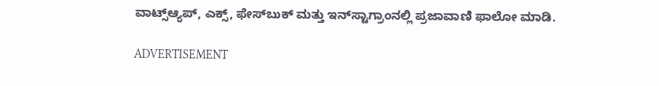ವಾಟ್ಸ್ಆ್ಯಪ್, ಎಕ್ಸ್, ಫೇಸ್‌ಬುಕ್ ಮತ್ತು ಇನ್‌ಸ್ಟಾಗ್ರಾಂನಲ್ಲಿ ಪ್ರಜಾವಾಣಿ ಫಾಲೋ ಮಾಡಿ.

ADVERTISEMENT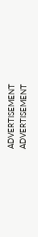ADVERTISEMENT
ADVERTISEMENT